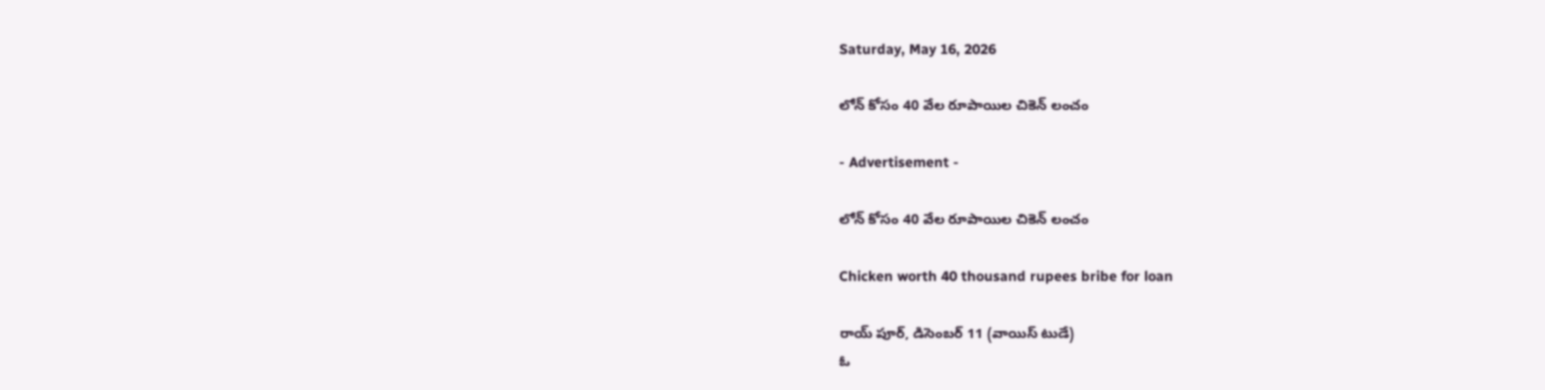Saturday, May 16, 2026

లోన్ కోసం 40 వేల రూపాయిల చికెన్ లంచం

- Advertisement -

లోన్ కోసం 40 వేల రూపాయిల చికెన్ లంచం

Chicken worth 40 thousand rupees bribe for loan

రాయ్ పూర్, డిసెంబర్ 11 (వాయిస్ టుడే)
ఓ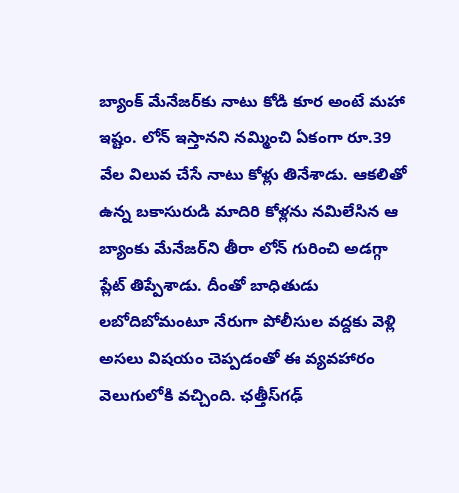బ్యాంక్‌ మేనేజర్‌కు నాటు కోడి కూర అంటే మహా ఇష్టం. లోన్‌ ఇస్తానని నమ్మించి ఏకంగా రూ.39 వేల విలువ చేసే నాటు కోళ్లు తినేశాడు. ఆకలితో ఉన్న బకాసురుడి మాదిరి కోళ్లను నమిలేసిన ఆ బ్యాంకు మేనేజర్‌ని తీరా లోన్‌ గురించి అడగ్గా ప్లేట్ తిప్పేశాడు. దీంతో బాధితుడు లబోదిబోమంటూ నేరుగా పోలీసుల వద్దకు వెళ్లి అసలు విషయం చెప్పడంతో ఈ వ్యవహారం వెలుగులోకి వచ్చింది. ఛత్తీస్‌గఢ్‌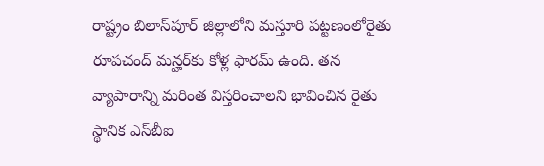రాష్ట్రం బిలాస్‌పూర్‌ జిల్లాలోని మస్తూరి పట్టణంలోరైతు రూపచంద్ మన్హర్‌కు కోళ్ల ఫారమ్‌ ఉంది. తన వ్యాపారాన్ని మరింత విస్తరించాలని భావించిన రైతు స్థానిక ఎస్‌బీఐ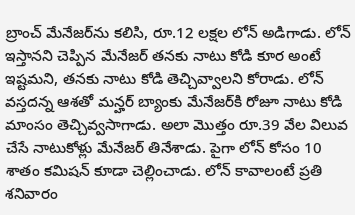బ్రాంచ్‌ మేనేజర్‌ను కలిసి, రూ.12 లక్షల లోన్‌ అడిగాడు. లోన్‌ ఇస్తానని చెప్పిన మేనేజర్‌ తనకు నాటు కోడి కూర అంటే ఇష్టమని, తనకు నాటు కోడి తెచ్చివ్వాలని కోరాడు. లోన్ వస్తదన్న ఆశతో మన్హర్ బ్యాంకు మేనేజర్‌కి రోజూ నాటు కోడి మాంసం తెచ్చివ్వసాగాడు. అలా మొత్తం రూ.39 వేల విలువ చేసే నాటుకోళ్లు మేనేజర్‌ తినేశాడు. పైగా లోన్‌ కోసం 10 శాతం కమిషన్‌ కూడా చెల్లించాడు. లోన్‌ కావాలంటే ప్రతి శనివారం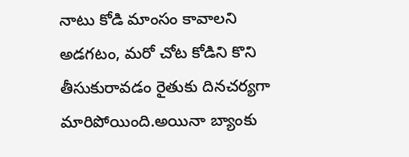నాటు కోడి మాంసం కావాలని అడగటం, మరో చోట కోడిని కొని తీసుకురావడం రైతుకు దినచర్యగా మారిపోయింది.అయినా బ్యాంకు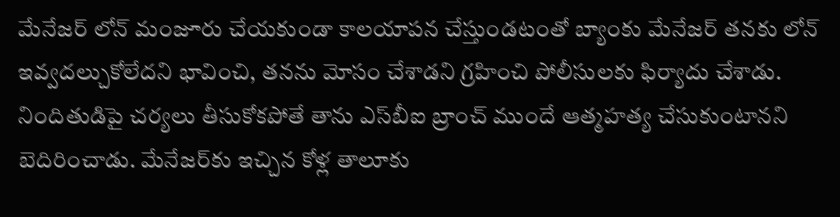మేనేజర్‌ లోన్‌ మంజూరు చేయకుండా కాలయాపన చేస్తుండటంతో బ్యాంకు మేనేజర్‌ తనకు లోన్‌ ఇవ్వదల్చుకోలేదని భావించి, తనను మోసం చేశాడని గ్రహించి పోలీసులకు ఫిర్యాదు చేశాడు. నిందితుడిపై చర్యలు తీసుకోకపోతే తాను ఎస్‌బీఐ బ్రాంచ్ ముందే ఆత్మహత్య చేసుకుంటానని బెదిరించాడు. మేనేజర్‌కు ఇచ్చిన కోళ్ల తాలూకు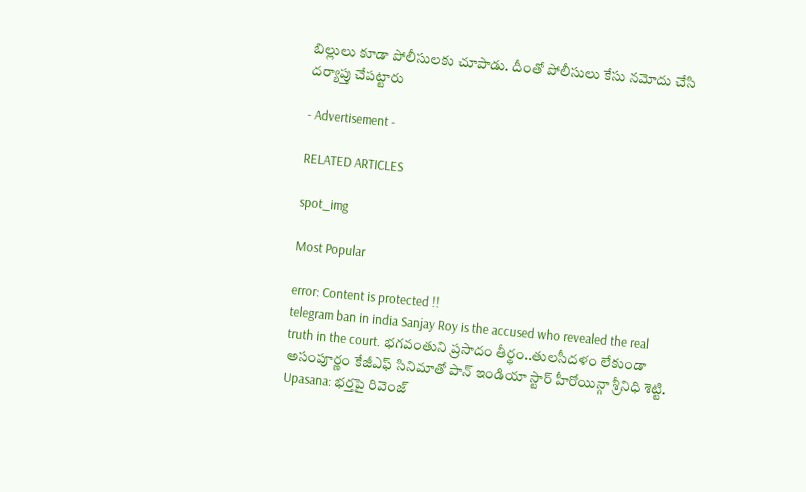బిల్లులు కూడా పోలీసులకు చూపాడు. దీంతో పోలీసులు కేసు నమోదు చేసి దర్యాప్తు చేపట్టారు

- Advertisement -

RELATED ARTICLES

spot_img

Most Popular

error: Content is protected !!
telegram ban in india Sanjay Roy is the accused who revealed the real truth in the court. భగవంతుని ప్రసాదం తీర్థం..తులసీదళం లేకుండా అసంపూర్ణం కేజీఎఫ్ సినిమాతో పాన్ ఇండియా స్టార్ హీరోయిన్గా శ్రీనిధి శెట్టి. Upasana: భర్తపై రివెంజ్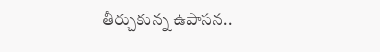తీర్చుకున్న ఉపాసన..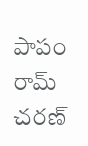పాపం రామ్ చరణ్